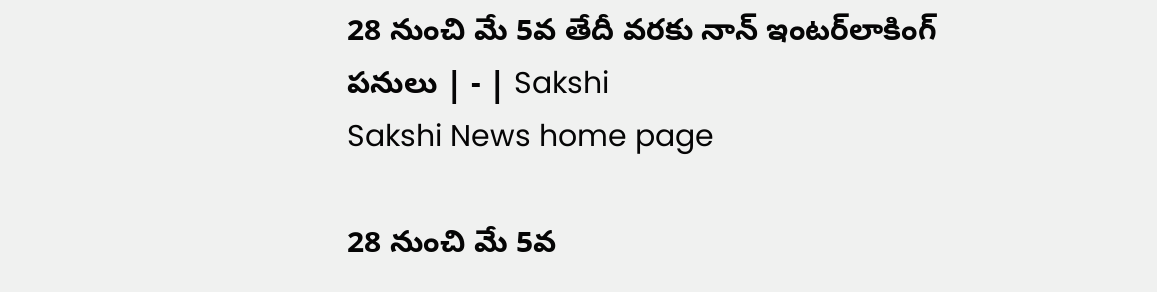28 నుంచి మే 5వ తేదీ వరకు నాన్‌ ఇంటర్‌లాకింగ్‌ పనులు | - | Sakshi
Sakshi News home page

28 నుంచి మే 5వ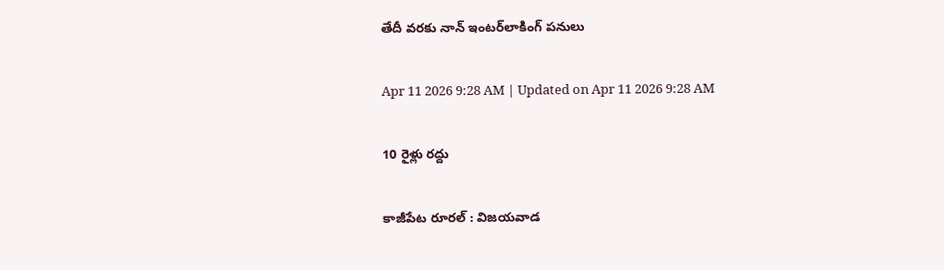తేదీ వరకు నాన్‌ ఇంటర్‌లాకింగ్‌ పనులు

Apr 11 2026 9:28 AM | Updated on Apr 11 2026 9:28 AM

10 రైళ్లు రద్దు

కాజీపేట రూరల్‌ : విజయవాడ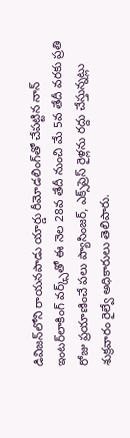డివిజన్‌లోని రాయనపాడు యార్డు రీమోడలింగ్‌తో చేపట్టిన నాన్‌ ఇంటర్‌లాకింగ్‌ వర్క్స్‌తో ఈ నెల 28వ తేదీ నుంచి మే 5వ తేదీ వరకు ప్రతి రోజు ప్రయాణించే పలు ప్యాసింజర్‌, ఎక్స్‌ప్రెస్‌ రైళ్లను రద్దు చేస్తున్నట్లు శుక్రవారం రైల్వే అధికారులు తెలిపారు.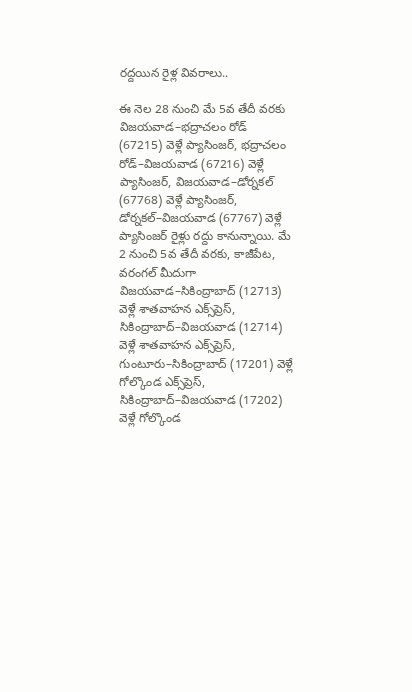రద్దయిన రైళ్ల వివరాలు..

ఈ నెల 28 నుంచి మే 5వ తేదీ వరకు విజయవాడ–భద్రాచలం రోడ్‌ (67215) వెళ్లే ప్యాసింజర్‌, భద్రాచలం రోడ్‌–విజయవాడ (67216) వెళ్లే ప్యాసింజర్‌, విజయవాడ–డోర్నకల్‌ (67768) వెళ్లే ప్యాసింజర్‌, డోర్నకల్‌–విజయవాడ (67767) వెళ్లే ప్యాసింజర్‌ రైళ్లు రద్దు కానున్నాయి. మే 2 నుంచి 5వ తేదీ వరకు, కాజీపేట, వరంగల్‌ మీదుగా విజయవాడ–సికింద్రాబాద్‌ (12713) వెళ్లే శాతవాహన ఎక్స్‌ప్రెస్‌, సికింద్రాబాద్‌–విజయవాడ (12714) వెళ్లే శాతవాహన ఎక్స్‌ప్రెస్‌, గుంటూరు–సికింద్రాబాద్‌ (17201) వెళ్లే గోల్కొండ ఎక్స్‌ప్రెస్‌, సికింద్రాబాద్‌–విజయవాడ (17202) వెళ్లే గోల్కొండ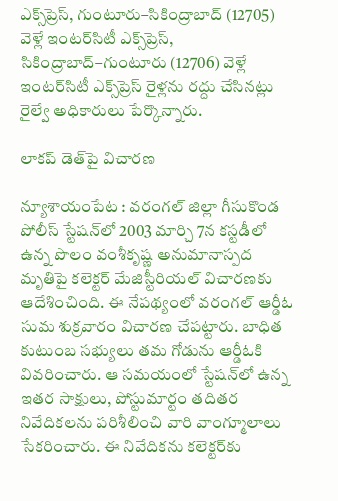ఎక్స్‌ప్రెస్‌, గుంటూరు–సికింద్రాబాద్‌ (12705) వెళ్లే ఇంటర్‌సిటీ ఎక్స్‌ప్రెస్‌, సికింద్రాబాద్‌–గుంటూరు (12706) వెళ్లే ఇంటర్‌సిటీ ఎక్స్‌ప్రెస్‌ రైళ్లను రద్దు చేసినట్లు రైల్వే అధికారులు పేర్కొన్నారు.

లాకప్‌ డెత్‌పై విచారణ

న్యూశాయంపేట : వరంగల్‌ జిల్లా గీసుకొండ పోలీస్‌ స్టేషన్‌లో 2003 మార్చి 7న కస్టడీలో ఉన్న పొలం వంశీకృష్ణ అనుమానాస్పద మృతిపై కలెక్టర్‌ మేజిస్టీరియల్‌ విచారణకు ఆదేశించింది. ఈ నేపథ్యంలో వరంగల్‌ ఆర్డీఓ సుమ శుక్రవారం విచారణ చేపట్టారు. బాధిత కుటుంబ సభ్యులు తమ గోడును ఆర్డీఓకి వివరించారు. ఆ సమయంలో స్టేషన్‌లో ఉన్న ఇతర సాక్షులు, పోస్టుమార్టం తదితర నివేదికలను పరిశీలించి వారి వాంగ్మూలాలు సేకరించారు. ఈ నివేదికను కలెక్టర్‌కు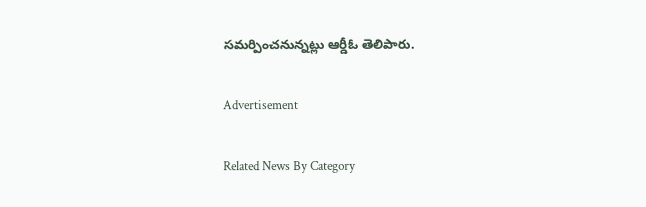సమర్పించనున్నట్లు ఆర్డీఓ తెలిపారు.

Advertisement

Related News By Category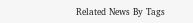Related News By Tags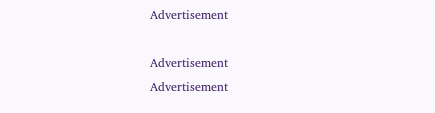Advertisement

Advertisement
Advertisement